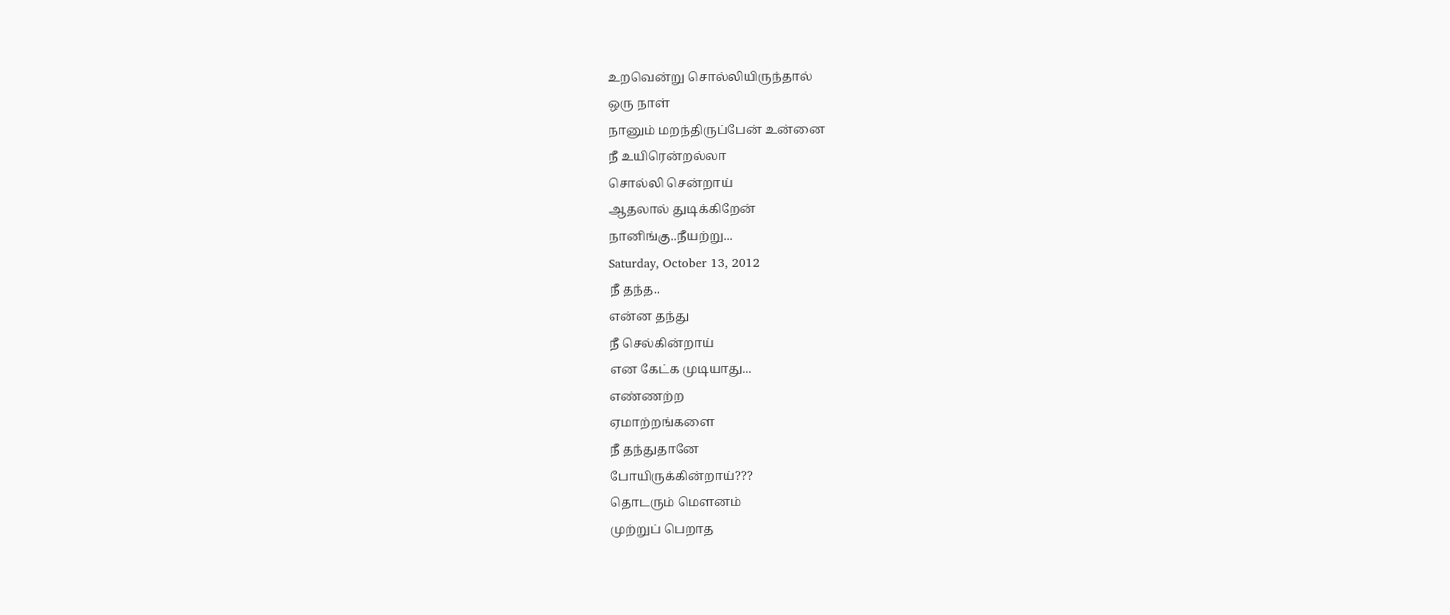உறவென்று சொல்லியிருந்தால்
ஒரு நாள்
நானும் மறந்திருப்பேன் உன்னை
நீ உயிரென்றல்லா
சொல்லி சென்றாய்
ஆதலால் துடிக்கிறேன்
நானிங்கு..நீயற்று...
Saturday, October 13, 2012
நீ தந்த..
என்ன தந்து
நீ செல்கின்றாய்
என கேட்க முடியாது...
எண்ணற்ற
ஏமாற்றங்களை
நீ தந்துதானே
போயிருக்கின்றாய்???
தொடரும் மௌனம்
முற்றுப் பெறாத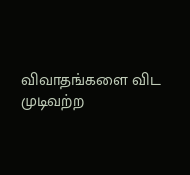விவாதங்களை விட
முடிவற்ற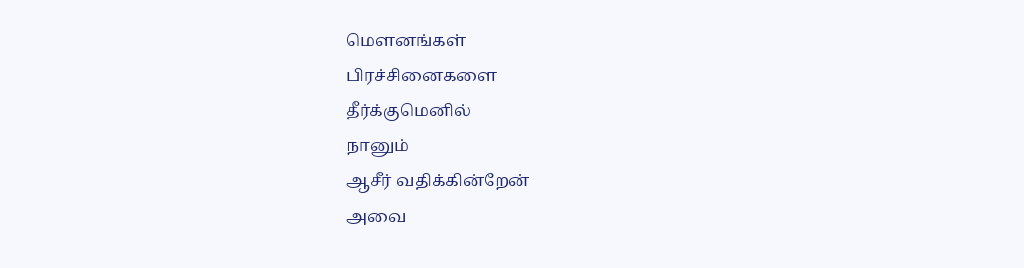மௌனங்கள்
பிரச்சினைகளை
தீர்க்குமெனில்
நானும்
ஆசீர் வதிக்கின்றேன்
அவை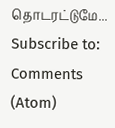தொடரட்டுமே...
Subscribe to:
Comments (Atom)